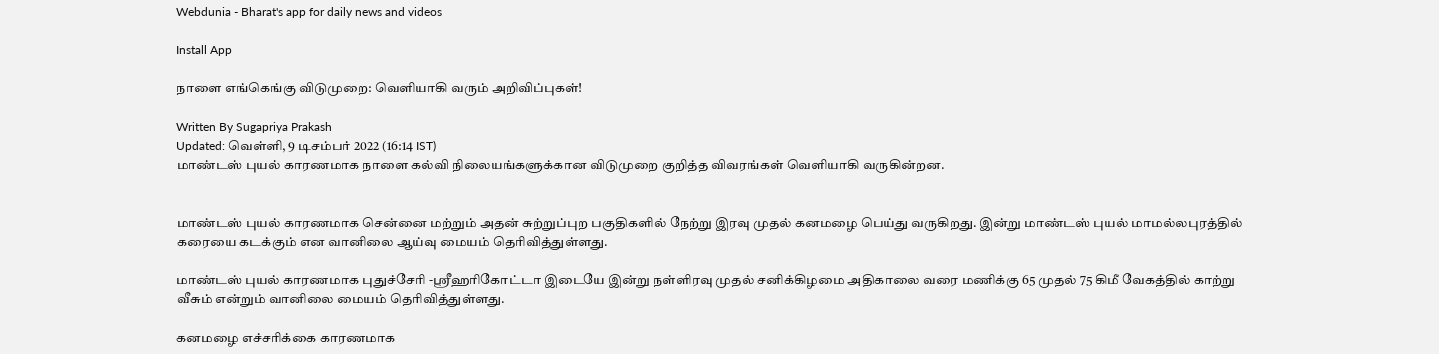Webdunia - Bharat's app for daily news and videos

Install App

நாளை எங்கெங்கு விடுமுறை: வெளியாகி வரும் அறிவிப்புகள்!

Written By Sugapriya Prakash
Updated: வெள்ளி, 9 டிசம்பர் 2022 (16:14 IST)
மாண்டஸ் புயல் காரணமாக நாளை கல்வி நிலையங்களுக்கான விடுமுறை குறித்த விவரங்கள் வெளியாகி வருகின்றன.


மாண்டஸ் புயல் காரணமாக சென்னை மற்றும் அதன் சுற்றுப்புற பகுதிகளில் நேற்று இரவு முதல் கனமழை பெய்து வருகிறது. இன்று மாண்டஸ் புயல் மாமல்லபுரத்தில் கரையை கடக்கும் என வானிலை ஆய்வு மையம் தெரிவித்துள்ளது.

மாண்டஸ் புயல் காரணமாக புதுச்சேரி -ஸ்ரீஹரிகோட்டா இடையே இன்று நள்ளிரவு முதல் சனிக்கிழமை அதிகாலை வரை மணிக்கு 65 முதல் 75 கிமீ வேகத்தில் காற்று வீசும் என்றும் வானிலை மையம் தெரிவித்துள்ளது.

கனமழை எச்சரிக்கை காரணமாக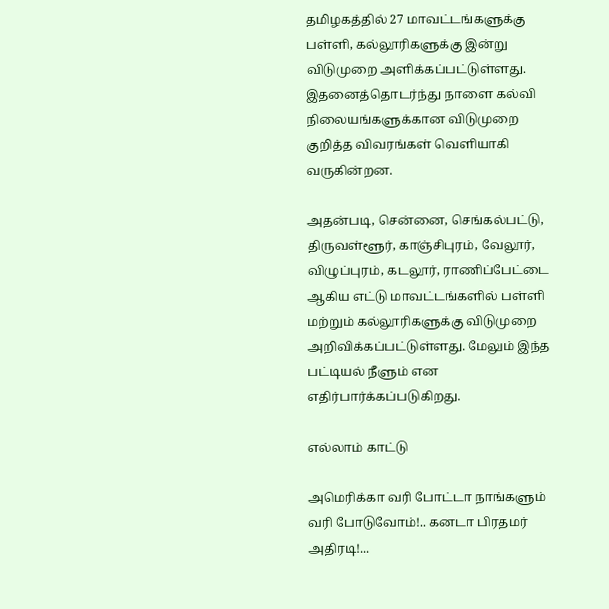தமிழகத்தில் 27 மாவட்டங்களுக்கு பள்ளி, கல்லூரிகளுக்கு இன்று விடுமுறை அளிக்கப்பட்டுள்ளது. இதனைத்தொடர்ந்து நாளை கல்வி நிலையங்களுக்கான விடுமுறை குறித்த விவரங்கள் வெளியாகி வருகின்றன.

அதன்படி, சென்னை, செங்கல்பட்டு, திருவள்ளூர், காஞ்சிபுரம், வேலூர், விழுப்புரம், கடலூர், ராணிப்பேட்டை ஆகிய எட்டு மாவட்டங்களில் பள்ளி மற்றும் கல்லூரிகளுக்கு விடுமுறை அறிவிக்கப்பட்டுள்ளது. மேலும் இந்த பட்டியல் நீளும் என எதிர்பார்க்கப்படுகிறது.

எல்லாம் காட்டு

அமெரிக்கா வரி போட்டா நாங்களும் வரி போடுவோம்!.. கனடா பிரதமர் அதிரடி!...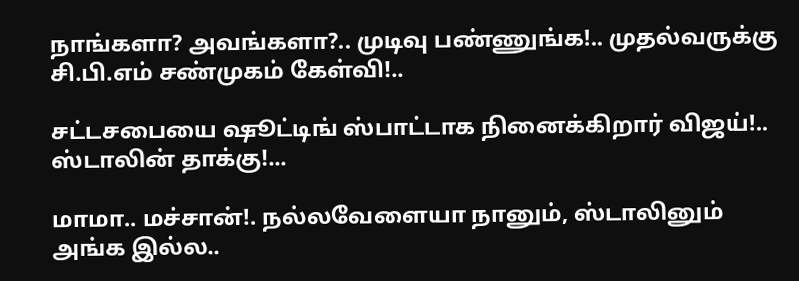நாங்களா? அவங்களா?.. முடிவு பண்ணுங்க!.. முதல்வருக்கு சி.பி.எம் சண்முகம் கேள்வி!..

சட்டசபையை ஷூட்டிங் ஸ்பாட்டாக நினைக்கிறார் விஜய்!.. ஸ்டாலின் தாக்கு!...

மாமா.. மச்சான்!. நல்லவேளையா நானும், ஸ்டாலினும் அங்க இல்ல..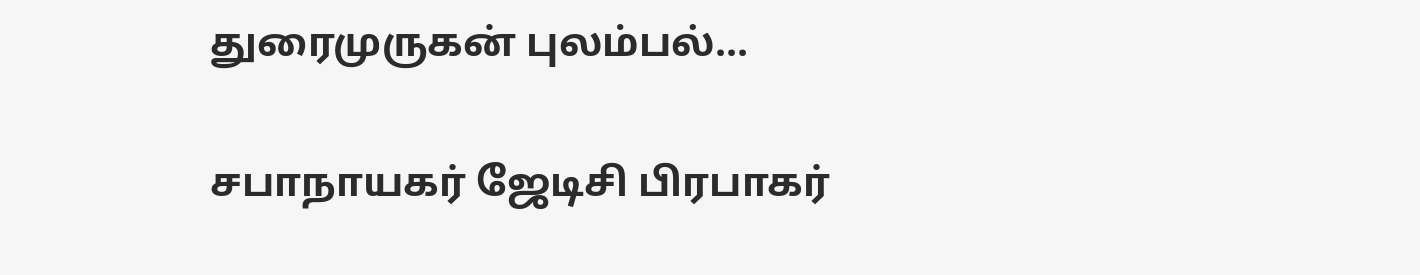துரைமுருகன் புலம்பல்...

சபாநாயகர் ஜேடிசி பிரபாகர்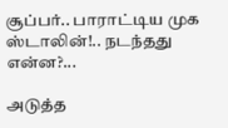சூப்பர்.. பாராட்டிய முக ஸ்டாலின்!.. நடந்தது என்ன?...

அடுத்த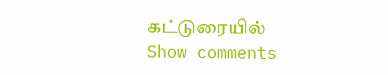கட்டுரையில்
Show comments